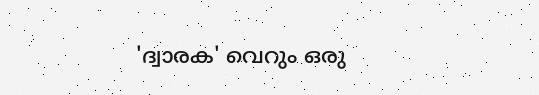'ദ്വാരക' വെറും ഒരു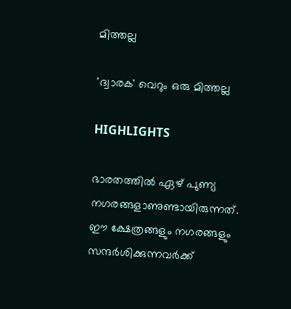മിത്തല്ല

'ദ്വാരക' വെറും ഒരു മിത്തല്ല

HIGHLIGHTS

ഭാരതത്തില്‍ ഏഴ് പുണ്യ നഗരങ്ങളാണുണ്ടായിരുന്നത്. ഈ ക്ഷേത്രങ്ങളും നഗരങ്ങളും സന്ദര്‍ശിക്കുന്നവര്‍ക്ക്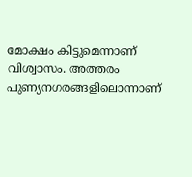മോക്ഷം കിട്ടുമെന്നാണ് വിശ്വാസം. അത്തരം പുണ്യനഗരങ്ങളിലൊന്നാണ്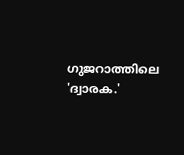ഗുജറാത്തിലെ 'ദ്വാരക.'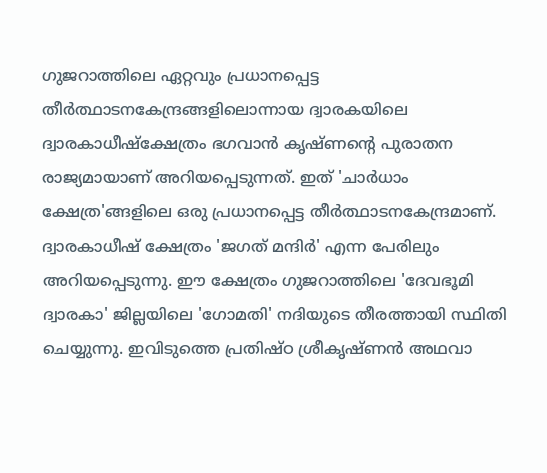ഗുജറാത്തിലെ ഏറ്റവും പ്രധാനപ്പെട്ട തീര്‍ത്ഥാടനകേന്ദ്രങ്ങളിലൊന്നായ ദ്വാരകയിലെ ദ്വാരകാധീഷ്ക്ഷേത്രം ഭഗവാന്‍ കൃഷ്ണന്‍റെ പുരാതന രാജ്യമായാണ് അറിയപ്പെടുന്നത്. ഇത് 'ചാര്‍ധാം ക്ഷേത്ര'ങ്ങളിലെ ഒരു പ്രധാനപ്പെട്ട തീര്‍ത്ഥാടനകേന്ദ്രമാണ്. ദ്വാരകാധീഷ് ക്ഷേത്രം 'ജഗത് മന്ദിര്‍' എന്ന പേരിലും അറിയപ്പെടുന്നു. ഈ ക്ഷേത്രം ഗുജറാത്തിലെ 'ദേവഭൂമി ദ്വാരകാ' ജില്ലയിലെ 'ഗോമതി' നദിയുടെ തീരത്തായി സ്ഥിതി ചെയ്യുന്നു. ഇവിടുത്തെ പ്രതിഷ്ഠ ശ്രീകൃഷ്ണന്‍ അഥവാ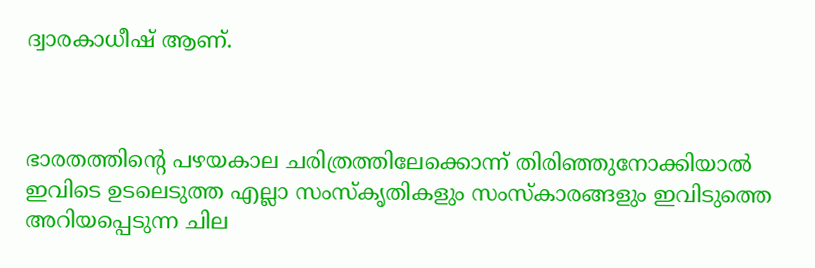ദ്വാരകാധീഷ് ആണ്.



ഭാരതത്തിന്‍റെ പഴയകാല ചരിത്രത്തിലേക്കൊന്ന് തിരിഞ്ഞുനോക്കിയാല്‍ ഇവിടെ ഉടലെടുത്ത എല്ലാ സംസ്കൃതികളും സംസ്കാരങ്ങളും ഇവിടുത്തെ അറിയപ്പെടുന്ന ചില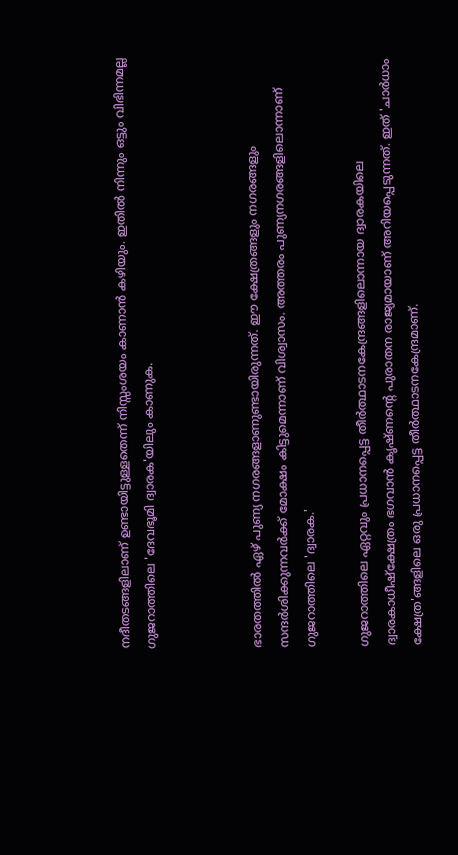നദീതടങ്ങളിലാണ് ഉണ്ടായിട്ടുള്ളതെന്ന് നിസ്സംശയം കാണാന്‍ കഴിയും. ഇതില്‍ നിന്നും ഒട്ടും വിഭിന്നമല്ല ഗുജറാത്തിലെ 'ദേവഭൂമി ദ്വാരക'യിലും കാണുക.



ഭാരതത്തില്‍ ഏഴ് പുണ്യ നഗരങ്ങളാണുണ്ടായിരുന്നത്. ഈ ക്ഷേത്രങ്ങളും നഗരങ്ങളും സന്ദര്‍ശിക്കുന്നവര്‍ക്ക് മോക്ഷം കിട്ടുമെന്നാണ് വിശ്വാസം. അത്തരം പുണ്യനഗരങ്ങളിലൊന്നാണ് ഗുജറാത്തിലെ 'ദ്വാരക.'

ഗുജറാത്തിലെ ഏറ്റവും പ്രധാനപ്പെട്ട തീര്‍ത്ഥാടനകേന്ദ്രങ്ങളിലൊന്നായ ദ്വാരകയിലെ ദ്വാരകാധീഷ്ക്ഷേത്രം ഭഗവാന്‍ കൃഷ്ണന്‍റെ പുരാതന രാജ്യമായാണ് അറിയപ്പെടുന്നത്. ഇത് 'ചാര്‍ധാം ക്ഷേത്ര'ങ്ങളിലെ ഒരു പ്രധാനപ്പെട്ട തീര്‍ത്ഥാടനകേന്ദ്രമാണ്.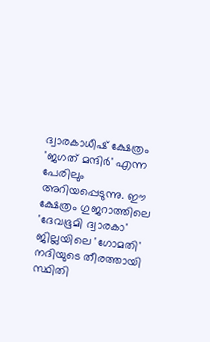ദ്വാരകാധീഷ് ക്ഷേത്രം 'ജഗത് മന്ദിര്‍' എന്ന പേരിലും അറിയപ്പെടുന്നു. ഈ ക്ഷേത്രം ഗുജറാത്തിലെ 'ദേവഭൂമി ദ്വാരകാ' ജില്ലയിലെ 'ഗോമതി' നദിയുടെ തീരത്തായി സ്ഥിതി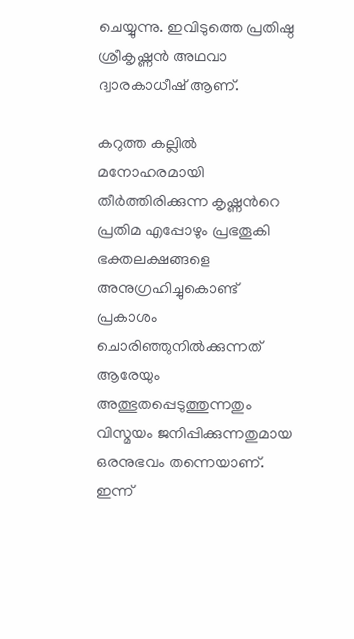ചെയ്യുന്നു. ഇവിടുത്തെ പ്രതിഷ്ഠ ശ്രീകൃഷ്ണന്‍ അഥവാ ദ്വാരകാധീഷ് ആണ്.

കറുത്ത കല്ലില്‍ മനോഹരമായി തീര്‍ത്തിരിക്കുന്ന കൃഷ്ണന്‍റെ പ്രതിമ എപ്പോഴും പ്രഭതൂകി ഭക്തലക്ഷങ്ങളെ അനുഗ്രഹിച്ചുകൊണ്ട് പ്രകാശം ചൊരിഞ്ഞുനില്‍ക്കുന്നത് ആരേയും അത്ഭുതപ്പെടുത്തുന്നതും വിസ്മയം ജനിപ്പിക്കുന്നതുമായ ഒരനുഭവം തന്നെയാണ്. ഇന്ന്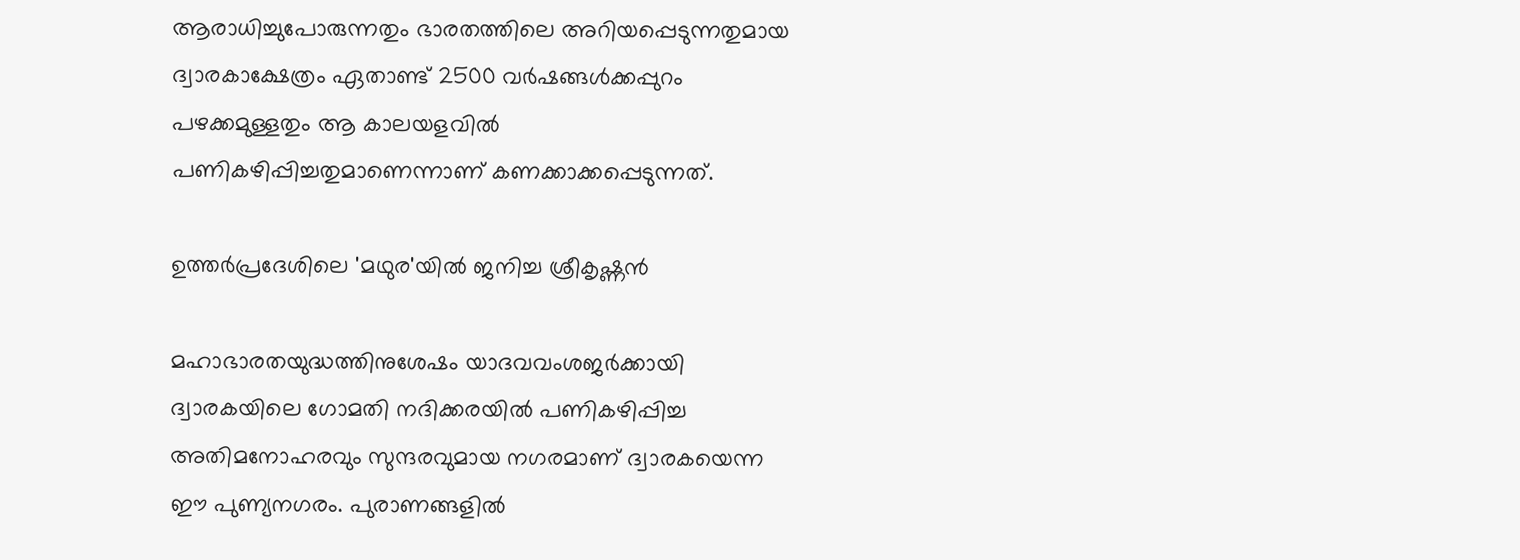ആരാധിച്ചുപോരുന്നതും ഭാരതത്തിലെ അറിയപ്പെടുന്നതുമായ ദ്വാരകാക്ഷേത്രം ഏതാണ്ട് 2500 വര്‍ഷങ്ങള്‍ക്കപ്പുറം പഴക്കമുള്ളതും ആ കാലയളവില്‍ പണികഴിപ്പിച്ചതുമാണെന്നാണ് കണക്കാക്കപ്പെടുന്നത്.

ഉത്തര്‍പ്രദേശിലെ 'മഥുര'യില്‍ ജനിച്ച ശ്രീകൃഷ്ണന്‍

മഹാഭാരതയുദ്ധത്തിനുശേഷം യാദവവംശജര്‍ക്കായി ദ്വാരകയിലെ ഗോമതി നദിക്കരയില്‍ പണികഴിപ്പിച്ച അതിമനോഹരവും സുന്ദരവുമായ നഗരമാണ് ദ്വാരകയെന്ന ഈ പുണ്യനഗരം. പുരാണങ്ങളില്‍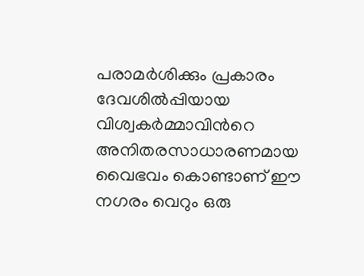പരാമര്‍ശിക്കും പ്രകാരം ദേവശില്‍പ്പിയായ വിശ്വകര്‍മ്മാവിന്‍റെ അനിതരസാധാരണമായ വൈഭവം കൊണ്ടാണ് ഈ നഗരം വെറും ഒരു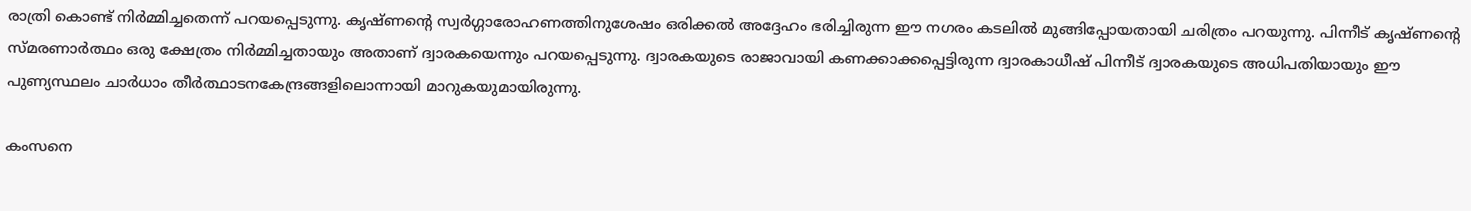രാത്രി കൊണ്ട് നിര്‍മ്മിച്ചതെന്ന് പറയപ്പെടുന്നു. കൃഷ്ണന്‍റെ സ്വര്‍ഗ്ഗാരോഹണത്തിനുശേഷം ഒരിക്കല്‍ അദ്ദേഹം ഭരിച്ചിരുന്ന ഈ നഗരം കടലില്‍ മുങ്ങിപ്പോയതായി ചരിത്രം പറയുന്നു. പിന്നീട് കൃഷ്ണന്‍റെ സ്മരണാര്‍ത്ഥം ഒരു ക്ഷേത്രം നിര്‍മ്മിച്ചതായും അതാണ് ദ്വാരകയെന്നും പറയപ്പെടുന്നു. ദ്വാരകയുടെ രാജാവായി കണക്കാക്കപ്പെട്ടിരുന്ന ദ്വാരകാധീഷ് പിന്നീട് ദ്വാരകയുടെ അധിപതിയായും ഈ പുണ്യസ്ഥലം ചാര്‍ധാം തീര്‍ത്ഥാടനകേന്ദ്രങ്ങളിലൊന്നായി മാറുകയുമായിരുന്നു.

കംസനെ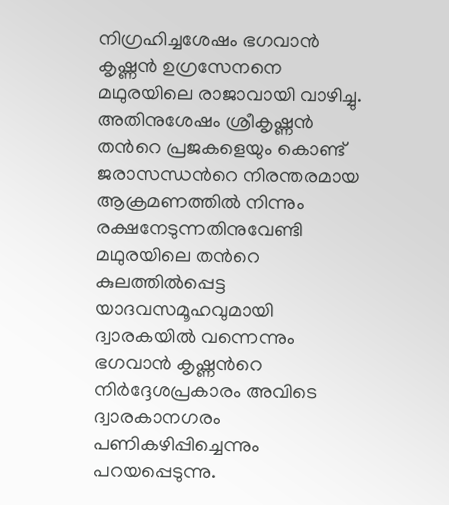നിഗ്രഹിച്ചശേഷം ഭഗവാന്‍ കൃഷ്ണന്‍ ഉഗ്രസേനനെ മഥുരയിലെ രാജാവായി വാഴിച്ചു. അതിനുശേഷം ശ്രീകൃഷ്ണന്‍ തന്‍റെ പ്രജകളെയും കൊണ്ട് ജരാസന്ധന്‍റെ നിരന്തരമായ ആക്രമണത്തില്‍ നിന്നും രക്ഷനേടുന്നതിനുവേണ്ടി മഥുരയിലെ തന്‍റെ കുലത്തില്‍പ്പെട്ട യാദവസമൂഹവുമായി ദ്വാരകയില്‍ വന്നെന്നും ഭഗവാന്‍ കൃഷ്ണന്‍റെ നിര്‍ദ്ദേശപ്രകാരം അവിടെ ദ്വാരകാനഗരം പണികഴിപ്പിച്ചെന്നും പറയപ്പെടുന്നു.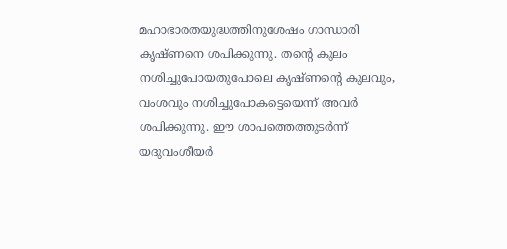മഹാഭാരതയുദ്ധത്തിനുശേഷം ഗാന്ധാരി കൃഷ്ണനെ ശപിക്കുന്നു. തന്‍റെ കുലം നശിച്ചുപോയതുപോലെ കൃഷ്ണന്‍റെ കുലവും, വംശവും നശിച്ചുപോകട്ടെയെന്ന് അവര്‍ ശപിക്കുന്നു. ഈ ശാപത്തെത്തുടര്‍ന്ന് യദുവംശീയര്‍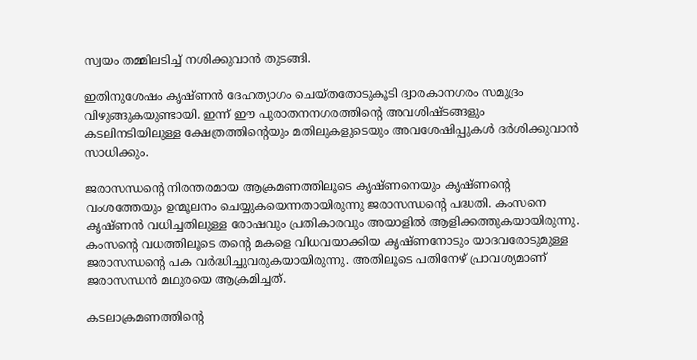സ്വയം തമ്മിലടിച്ച് നശിക്കുവാന്‍ തുടങ്ങി.

ഇതിനുശേഷം കൃഷ്ണന്‍ ദേഹത്യാഗം ചെയ്തതോടുകൂടി ദ്വാരകാനഗരം സമുദ്രം വിഴുങ്ങുകയുണ്ടായി. ഇന്ന് ഈ പുരാതനനഗരത്തിന്‍റെ അവശിഷ്ടങ്ങളും കടലിനടിയിലുള്ള ക്ഷേത്രത്തിന്‍റെയും മതിലുകളുടെയും അവശേഷിപ്പുകള്‍ ദര്‍ശിക്കുവാന്‍ സാധിക്കും.

ജരാസന്ധന്‍റെ നിരന്തരമായ ആക്രമണത്തിലൂടെ കൃഷ്ണനെയും കൃഷ്ണന്‍റെ വംശത്തേയും ഉന്മൂലനം ചെയ്യുകയെന്നതായിരുന്നു ജരാസന്ധന്‍റെ പദ്ധതി. കംസനെ കൃഷ്ണന്‍ വധിച്ചതിലുള്ള രോഷവും പ്രതികാരവും അയാളില്‍ ആളിക്കത്തുകയായിരുന്നു. കംസന്‍റെ വധത്തിലൂടെ തന്‍റെ മകളെ വിധവയാക്കിയ കൃഷ്ണനോടും യാദവരോടുമുള്ള ജരാസന്ധന്‍റെ പക വര്‍ദ്ധിച്ചുവരുകയായിരുന്നു. അതിലൂടെ പതിനേഴ് പ്രാവശ്യമാണ് ജരാസന്ധന്‍ മഥുരയെ ആക്രമിച്ചത്.

കടലാക്രമണത്തിന്‍റെ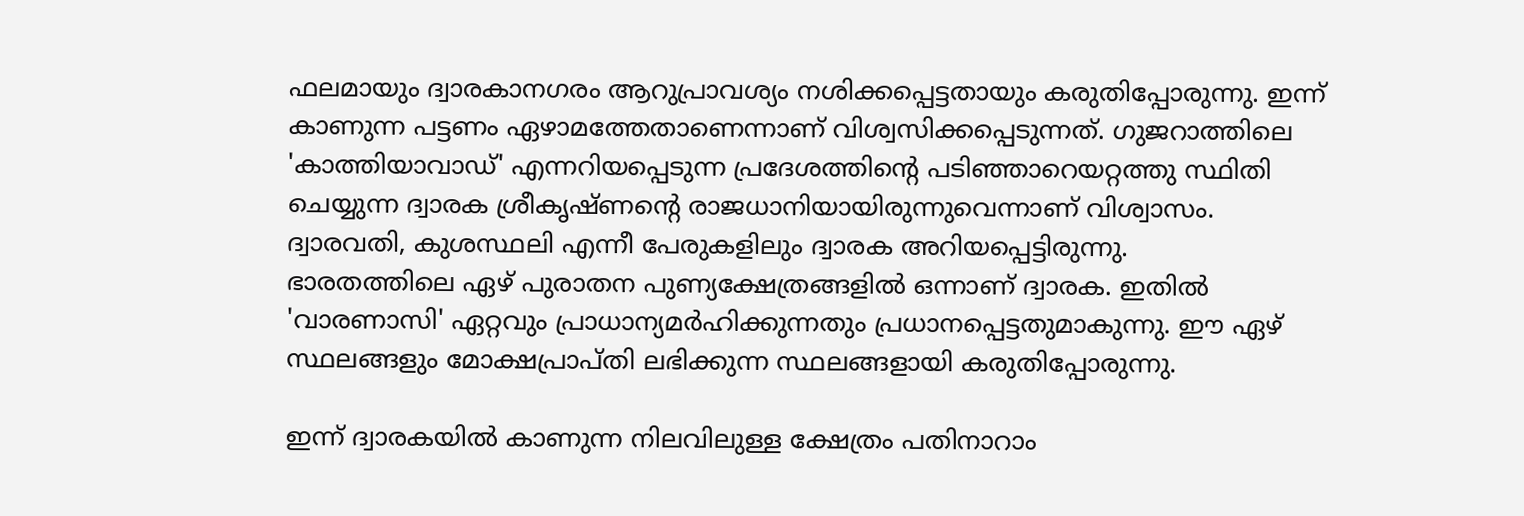ഫലമായും ദ്വാരകാനഗരം ആറുപ്രാവശ്യം നശിക്കപ്പെട്ടതായും കരുതിപ്പോരുന്നു. ഇന്ന് കാണുന്ന പട്ടണം ഏഴാമത്തേതാണെന്നാണ് വിശ്വസിക്കപ്പെടുന്നത്. ഗുജറാത്തിലെ 'കാത്തിയാവാഡ്' എന്നറിയപ്പെടുന്ന പ്രദേശത്തിന്‍റെ പടിഞ്ഞാറെയറ്റത്തു സ്ഥിതി ചെയ്യുന്ന ദ്വാരക ശ്രീകൃഷ്ണന്‍റെ രാജധാനിയായിരുന്നുവെന്നാണ് വിശ്വാസം. ദ്വാരവതി, കുശസ്ഥലി എന്നീ പേരുകളിലും ദ്വാരക അറിയപ്പെട്ടിരുന്നു.
ഭാരതത്തിലെ ഏഴ് പുരാതന പുണ്യക്ഷേത്രങ്ങളില്‍ ഒന്നാണ് ദ്വാരക. ഇതില്‍ 'വാരണാസി' ഏറ്റവും പ്രാധാന്യമര്‍ഹിക്കുന്നതും പ്രധാനപ്പെട്ടതുമാകുന്നു. ഈ ഏഴ് സ്ഥലങ്ങളും മോക്ഷപ്രാപ്തി ലഭിക്കുന്ന സ്ഥലങ്ങളായി കരുതിപ്പോരുന്നു.

ഇന്ന് ദ്വാരകയില്‍ കാണുന്ന നിലവിലുള്ള ക്ഷേത്രം പതിനാറാം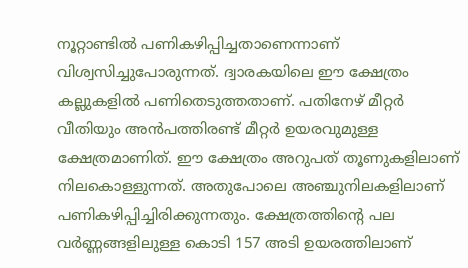നൂറ്റാണ്ടില്‍ പണികഴിപ്പിച്ചതാണെന്നാണ് വിശ്വസിച്ചുപോരുന്നത്. ദ്വാരകയിലെ ഈ ക്ഷേത്രം കല്ലുകളില്‍ പണിതെടുത്തതാണ്. പതിനേഴ് മീറ്റര്‍ വീതിയും അന്‍പത്തിരണ്ട് മീറ്റര്‍ ഉയരവുമുള്ള ക്ഷേത്രമാണിത്. ഈ ക്ഷേത്രം അറുപത് തൂണുകളിലാണ് നിലകൊള്ളുന്നത്. അതുപോലെ അഞ്ചുനിലകളിലാണ് പണികഴിപ്പിച്ചിരിക്കുന്നതും. ക്ഷേത്രത്തിന്‍റെ പല വര്‍ണ്ണങ്ങളിലുള്ള കൊടി 157 അടി ഉയരത്തിലാണ്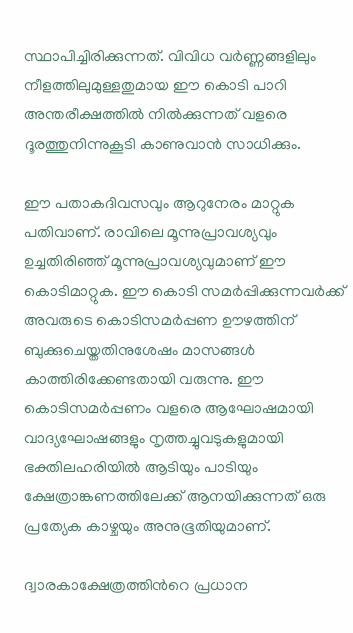സ്ഥാപിച്ചിരിക്കുന്നത്. വിവിധ വര്‍ണ്ണങ്ങളിലും നീളത്തിലുമുള്ളതുമായ ഈ കൊടി പാറി അന്തരീക്ഷത്തില്‍ നില്‍ക്കുന്നത് വളരെ ദൂരത്തുനിന്നുകൂടി കാണുവാന്‍ സാധിക്കും.

ഈ പതാകദിവസവും ആറുനേരം മാറ്റുക പതിവാണ്. രാവിലെ മൂന്നുപ്രാവശ്യവും ഉച്ചതിരിഞ്ഞ് മൂന്നുപ്രാവശ്യവുമാണ് ഈ കൊടിമാറ്റുക. ഈ കൊടി സമര്‍പ്പിക്കുന്നവര്‍ക്ക് അവരുടെ കൊടിസമര്‍പ്പണ ഊഴത്തിന് ബുക്കുചെയ്തതിനുശേഷം മാസങ്ങള്‍ കാത്തിരിക്കേണ്ടതായി വരുന്നു. ഈ കൊടിസമര്‍പ്പണം വളരെ ആഘോഷമായി വാദ്യഘോഷങ്ങളും നൃത്തച്ചുവടുകളുമായി ഭക്തിലഹരിയില്‍ ആടിയും പാടിയും ക്ഷേത്രാങ്കണത്തിലേക്ക് ആനയിക്കുന്നത് ഒരു പ്രത്യേക കാഴ്ചയും അനുഭൂതിയുമാണ്.

ദ്വാരകാക്ഷേത്രത്തിന്‍റെ പ്രധാന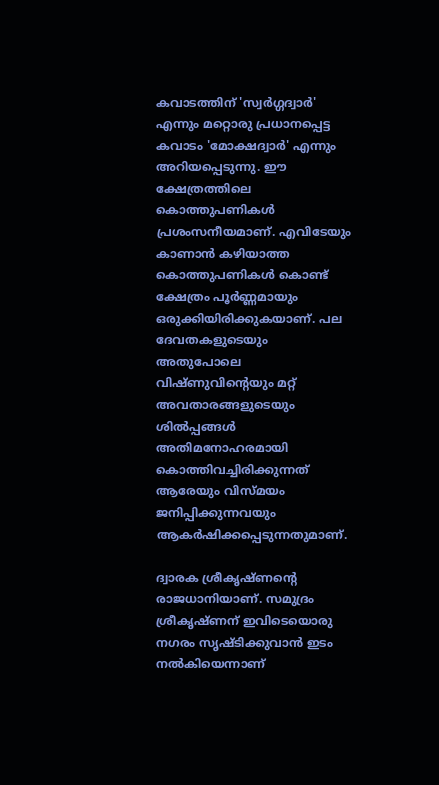കവാടത്തിന് 'സ്വര്‍ഗ്ഗദ്വാര്‍' എന്നും മറ്റൊരു പ്രധാനപ്പെട്ട കവാടം 'മോക്ഷദ്വാര്‍' എന്നും അറിയപ്പെടുന്നു. ഈ ക്ഷേത്രത്തിലെ കൊത്തുപണികള്‍ പ്രശംസനീയമാണ്. എവിടേയും കാണാന്‍ കഴിയാത്ത കൊത്തുപണികള്‍ കൊണ്ട് ക്ഷേത്രം പൂര്‍ണ്ണമായും ഒരുക്കിയിരിക്കുകയാണ്. പല ദേവതകളുടെയും അതുപോലെ വിഷ്ണുവിന്‍റെയും മറ്റ് അവതാരങ്ങളുടെയും ശില്‍പ്പങ്ങള്‍ അതിമനോഹരമായി കൊത്തിവച്ചിരിക്കുന്നത് ആരേയും വിസ്മയം ജനിപ്പിക്കുന്നവയും ആകര്‍ഷിക്കപ്പെടുന്നതുമാണ്.

ദ്വാരക ശ്രീകൃഷ്ണന്‍റെ രാജധാനിയാണ്. സമുദ്രം ശ്രീകൃഷ്ണന് ഇവിടെയൊരു നഗരം സൃഷ്ടിക്കുവാന്‍ ഇടം നല്‍കിയെന്നാണ്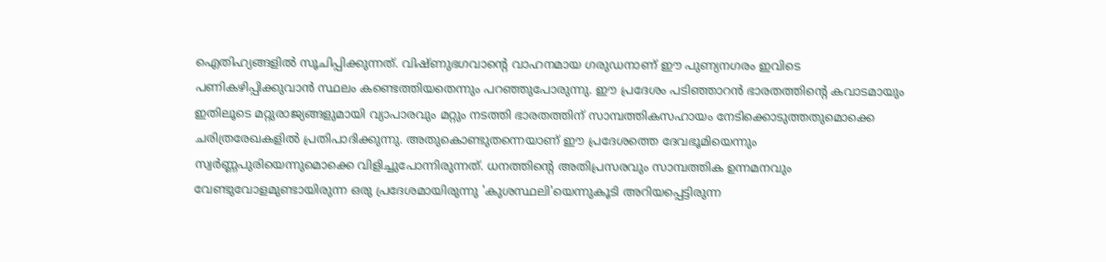ഐതിഹ്യങ്ങളില്‍ സൂചിപ്പിക്കുന്നത്. വിഷ്ണുഭഗവാന്‍റെ വാഹനമായ ഗരുഡനാണ് ഈ പുണ്യനഗരം ഇവിടെ പണികഴിപ്പിക്കുവാന്‍ സ്ഥലം കണ്ടെത്തിയതെന്നും പറഞ്ഞുപോരുന്നു. ഈ പ്രദേശം പടിഞ്ഞാറന്‍ ഭാരതത്തിന്‍റെ കവാടമായും ഇതിലൂടെ മറ്റുരാജ്യങ്ങളുമായി വ്യാപാരവും മറ്റും നടത്തി ഭാരതത്തിന് സാമ്പത്തികസഹായം നേടിക്കൊടുത്തതുമൊക്കെ ചരിത്രരേഖകളില്‍ പ്രതിപാദിക്കുന്നു. അതുകൊണ്ടുതന്നെയാണ് ഈ പ്രദേശത്തെ ദേവഭൂമിയെന്നും സ്വര്‍ണ്ണപുരിയെന്നുമൊക്കെ വിളിച്ചുപോന്നിരുന്നത്. ധനത്തിന്‍റെ അതിപ്രസരവും സാമ്പത്തിക ഉന്നമനവും വേണ്ടുവോളമുണ്ടായിരുന്ന ഒരു പ്രദേശമായിരുന്നു 'കുശസ്ഥലി'യെന്നുകൂടി അറിയപ്പെട്ടിരുന്ന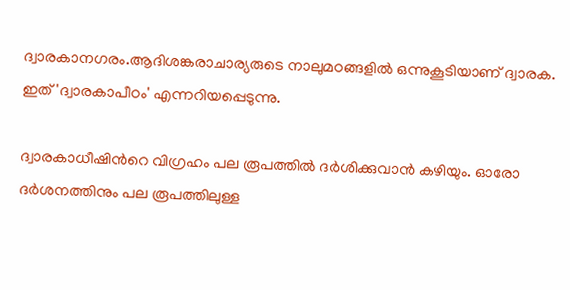ദ്വാരകാനഗരം.ആദിശങ്കരാചാര്യരുടെ നാലുമഠങ്ങളില്‍ ഒന്നുകൂടിയാണ് ദ്വാരക. ഇത് 'ദ്വാരകാപീഠം' എന്നറിയപ്പെടുന്നു.

ദ്വാരകാധീഷിന്‍റെ വിഗ്രഹം പല രൂപത്തില്‍ ദര്‍ശിക്കുവാന്‍ കഴിയും. ഓരോ ദര്‍ശനത്തിനും പല രൂപത്തിലുള്ള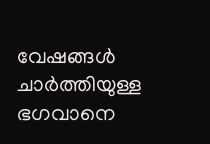വേഷങ്ങള്‍ ചാര്‍ത്തിയുള്ള ഭഗവാനെ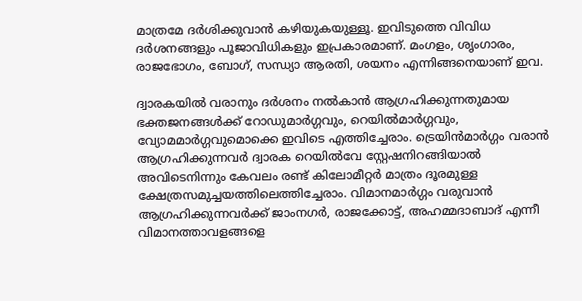മാത്രമേ ദര്‍ശിക്കുവാന്‍ കഴിയുകയുള്ളൂ. ഇവിടുത്തെ വിവിധ ദര്‍ശനങ്ങളും പൂജാവിധികളും ഇപ്രകാരമാണ്. മംഗളം, ശൃംഗാരം, രാജഭോഗം, ബോഗ്, സന്ധ്യാ ആരതി, ശയനം എന്നിങ്ങനെയാണ് ഇവ.

ദ്വാരകയില്‍ വരാനും ദര്‍ശനം നല്‍കാന്‍ ആഗ്രഹിക്കുന്നതുമായ ഭക്തജനങ്ങള്‍ക്ക് റോഡുമാര്‍ഗ്ഗവും, റെയില്‍മാര്‍ഗ്ഗവും, വ്യോമമാര്‍ഗ്ഗവുമൊക്കെ ഇവിടെ എത്തിച്ചേരാം. ട്രെയിന്‍മാര്‍ഗ്ഗം വരാന്‍ ആഗ്രഹിക്കുന്നവര്‍ ദ്വാരക റെയില്‍വേ സ്റ്റേഷനിറങ്ങിയാല്‍ അവിടെനിന്നും കേവലം രണ്ട് കിലോമീറ്റര്‍ മാത്രം ദൂരമുള്ള ക്ഷേത്രസമുച്ചയത്തിലെത്തിച്ചേരാം. വിമാനമാര്‍ഗ്ഗം വരുവാന്‍ ആഗ്രഹിക്കുന്നവര്‍ക്ക് ജാംനഗര്‍, രാജക്കോട്ട്, അഹമ്മദാബാദ് എന്നീ വിമാനത്താവളങ്ങളെ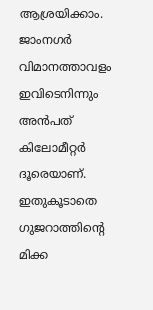ആശ്രയിക്കാം. ജാംനഗര്‍ വിമാനത്താവളം ഇവിടെനിന്നും അന്‍പത് കിലോമീറ്റര്‍ ദൂരെയാണ്. ഇതുകൂടാതെ ഗുജറാത്തിന്‍റെ മിക്ക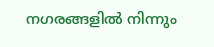നഗരങ്ങളില്‍ നിന്നും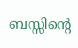ബസ്സിന്‍റെ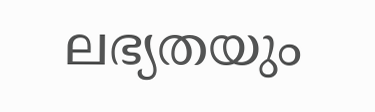ലഭ്യതയും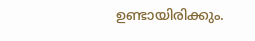ഉണ്ടായിരിക്കും.